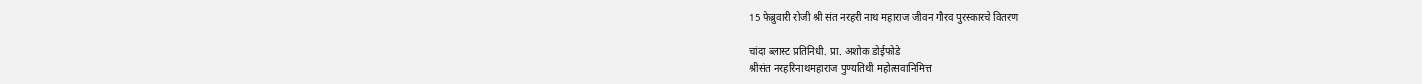15 फेब्रुवारी रोजी श्री संत नरहरी नाथ महाराज जीवन गौरव पुरस्कारचे वितरण

चांदा ब्लास्ट प्रतिनिधी. प्रा. अशोक डोईफोडे
श्रीसंत नरहरिनाथमहाराज पुण्यतिथी महोत्सवानिमित्त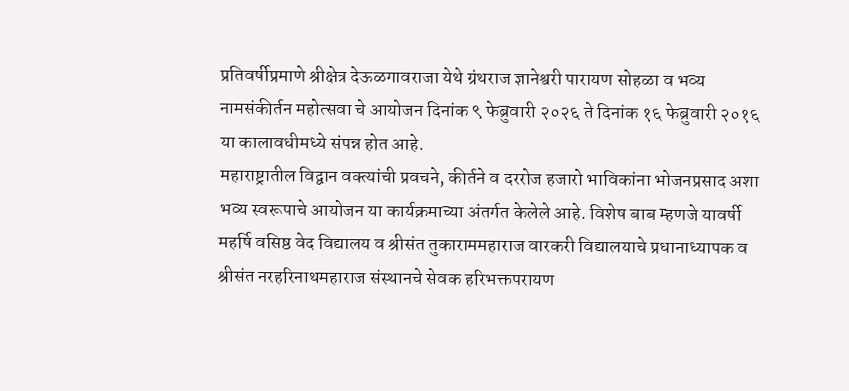प्रतिवर्षीप्रमाणे श्रीक्षेत्र देऊळगावराजा येथे ग्रंथराज ज्ञानेश्वरी पारायण सोहळा व भव्य नामसंकीर्तन महोत्सवा चे आयोजन दिनांक ९ फेब्रुवारी २०२६ ते दिनांक १६ फेब्रुवारी २०१६ या कालावधीमध्ये संपन्न होत आहे.
महाराष्ट्रातील विद्वान वक्त्यांची प्रवचने, कीर्तने व दररोज हजारो भाविकांना भोजनप्रसाद अशा भव्य स्वरूपाचे आयोजन या कार्यक्रमाच्या अंतर्गत केलेले आहे. विशेष बाब म्हणजे यावर्षी महर्षि वसिष्ठ वेद विद्यालय व श्रीसंत तुकाराममहाराज वारकरी विद्यालयाचे प्रधानाध्यापक व श्रीसंत नरहरिनाथमहाराज संस्थानचे सेवक हरिभक्तपरायण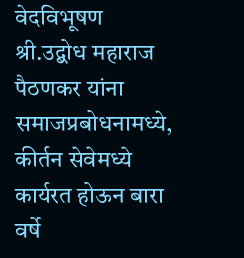वेदविभूषण श्री.उद्बोध महाराज पैठणकर यांना समाजप्रबोधनामध्ये, कीर्तन सेवेमध्ये कार्यरत होऊन बारा वर्षे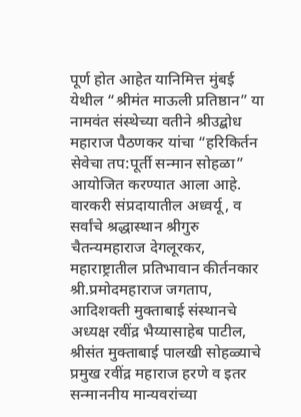पूर्ण होत आहेत यानिमित्त मुंबई येथील “श्रीमंत माऊली प्रतिष्ठान” या नामवंत संस्थेच्या वतीने श्रीउद्बोध महाराज पैठणकर यांचा “हरिकिर्तन सेवेचा तप:पूर्ती सन्मान सोहळा” आयोजित करण्यात आला आहे.
वारकरी संप्रदायातील अध्वर्यू, व सर्वांचे श्रद्धास्थान श्रीगुरु चैतन्यमहाराज देगलूरकर, महाराष्ट्रातील प्रतिभावान कीर्तनकार श्री.प्रमोदमहाराज जगताप, आदिशक्ती मुक्ताबाई संस्थानचे अध्यक्ष रवींद्र भैय्यासाहेब पाटील, श्रीसंत मुक्ताबाई पालखी सोहळ्याचे प्रमुख रवींद्र महाराज हरणे व इतर सन्माननीय मान्यवरांच्या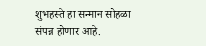शुभहस्ते हा सन्मान सोहळा संपन्न होणार आहे.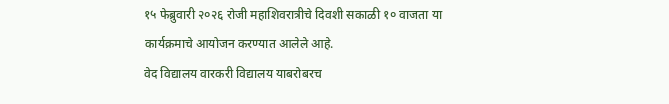१५ फेब्रुवारी २०२६ रोजी महाशिवरात्रीचे दिवशी सकाळी १० वाजता या कार्यक्रमाचे आयोजन करण्यात आलेले आहे.
वेद विद्यालय वारकरी विद्यालय याबरोबरच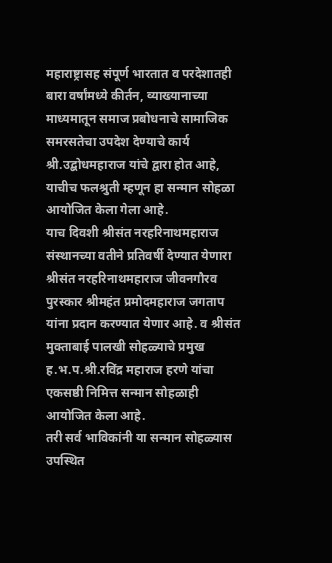महाराष्ट्रासह संपूर्ण भारतात व परदेशातही बारा वर्षांमध्ये कीर्तन, व्याख्यानाच्या माध्यमातून समाज प्रबोधनाचे सामाजिक समरसतेचा उपदेश देण्याचे कार्य श्री.उद्बोधमहाराज यांचे द्वारा होत आहे, याचीच फलश्रुती म्हणून हा सन्मान सोहळा आयोजित केला गेला आहे.
याच दिवशी श्रीसंत नरहरिनाथमहाराज संस्थानच्या वतीने प्रतिवर्षी देण्यात येणारा श्रीसंत नरहरिनाथमहाराज जीवनगौरव पुरस्कार श्रीमहंत प्रमोदमहाराज जगताप यांना प्रदान करण्यात येणार आहे. व श्रीसंत मुक्ताबाई पालखी सोहळ्याचे प्रमुख ह.भ.प.श्री.रविंद्र महाराज हरणे यांचा एकसष्ठी निमित्त सन्मान सोहळाही आयोजित केला आहे.
तरी सर्व भाविकांनी या सन्मान सोहळ्यास उपस्थित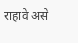राहावे असे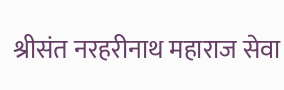श्रीसंत नरहरीनाथ महाराज सेवा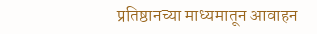प्रतिष्ठानच्या माध्यमातून आवाहन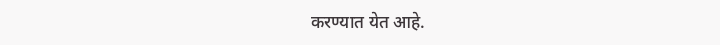करण्यात येत आहे.